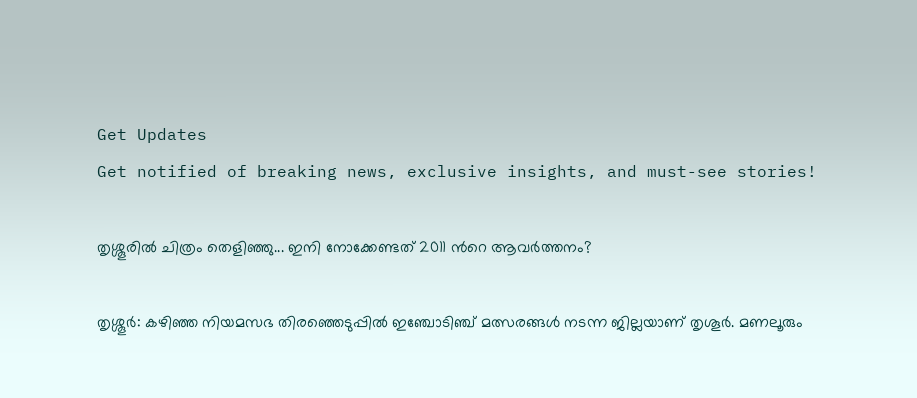Get Updates
Get notified of breaking news, exclusive insights, and must-see stories!

തൃശ്ശൂരില്‍ ചിത്രം തെളിഞ്ഞു... ഇനി നോക്കേണ്ടത് 2011 ന്‍റെ ആവര്‍ത്തനം?

തൃശ്ശൂര്‍: കഴിഞ്ഞ നിയമസഭ തിരഞ്ഞെടുപ്പില്‍ ഇഞ്ചോടിഞ്ച് മത്സരങ്ങള്‍ നടന്ന ജില്ലയാണ് തൃശൂര്‍. മണലൂരും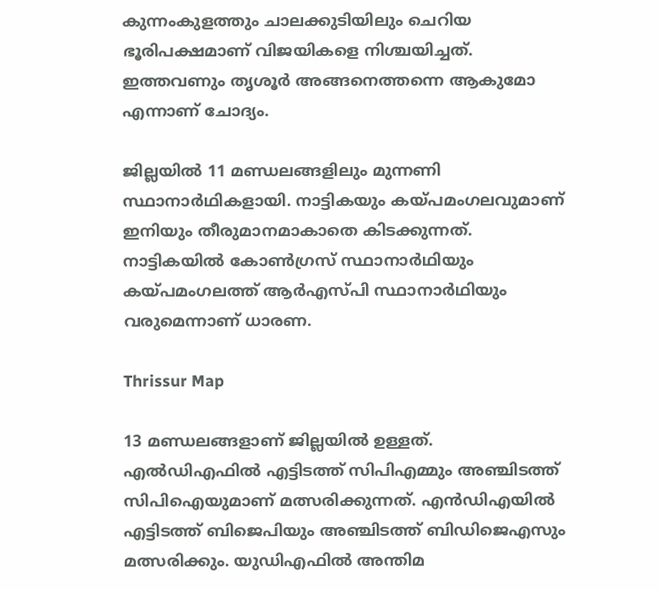കുന്നംകുളത്തും ചാലക്കുടിയിലും ചെറിയ ഭൂരിപക്ഷമാണ് വിജയികളെ നിശ്ചയിച്ചത്. ഇത്തവണും തൃശൂര്‍ അങ്ങനെത്തന്നെ ആകുമോ എന്നാണ് ചോദ്യം.

ജില്ലയില്‍ 11 മണ്ഡലങ്ങളിലും മുന്നണി സ്ഥാനാര്‍ഥികളായി. നാട്ടികയും കയ്പമംഗലവുമാണ് ഇനിയും തീരുമാനമാകാതെ കിടക്കുന്നത്. നാട്ടികയില്‍ കോണ്‍ഗ്രസ് സ്ഥാനാര്‍ഥിയും കയ്പമംഗലത്ത് ആര്‍എസ്പി സ്ഥാനാര്‍ഥിയും വരുമെന്നാണ് ധാരണ.

Thrissur Map

13 മണ്ഡലങ്ങളാണ് ജില്ലയില്‍ ഉള്ളത്. എല്‍ഡിഎഫില്‍ എട്ടിടത്ത് സിപിഎമ്മും അഞ്ചിടത്ത് സിപിഐയുമാണ് മത്സരിക്കുന്നത്. എന്‍ഡിഎയില്‍ എട്ടിടത്ത് ബിജെപിയും അഞ്ചിടത്ത് ബിഡിജെഎസും മത്സരിക്കും. യുഡിഎഫില്‍ അന്തിമ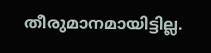തീരുമാനമായിട്ടില്ല.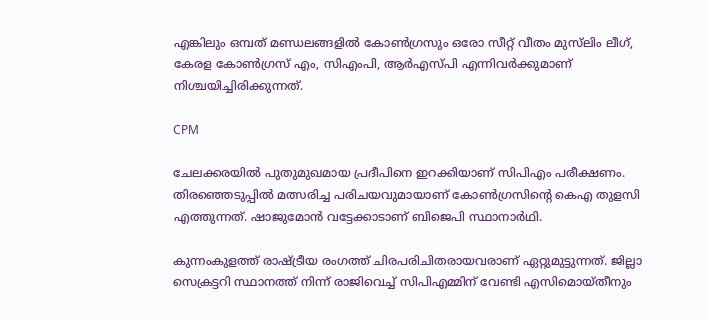എങ്കിലും ഒമ്പത് മണ്ഡലങ്ങളില്‍ കോണ്‍ഗ്രസും ഒരോ സീറ്റ് വീതം മുസ്‌ലിം ലീഗ്, കേരള കോണ്‍ഗ്രസ് എം, സിഎംപി, ആര്‍എസ്പി എന്നിവര്‍ക്കുമാണ് നിശ്ചയിച്ചിരിക്കുന്നത്.

CPM

ചേലക്കരയില്‍ പുതുമുഖമായ പ്രദീപിനെ ഇറക്കിയാണ് സിപിഎം പരീക്ഷണം. തിരഞ്ഞെടുപ്പില്‍ മത്സരിച്ച പരിചയവുമായാണ് കോണ്‍ഗ്രസിന്റെ കെഎ തുളസി എത്തുന്നത്. ഷാജുമോന്‍ വട്ടേക്കാടാണ് ബിജെപി സ്ഥാനാര്‍ഥി.

കുന്നംകുളത്ത് രാഷ്ട്രീയ രംഗത്ത് ചിരപരിചിതരായവരാണ് ഏറ്റുമുട്ടുന്നത്. ജില്ലാ സെക്രട്ടറി സ്ഥാനത്ത് നിന്ന് രാജിവെച്ച് സിപിഎമ്മിന് വേണ്ടി എസിമൊയ്തീനും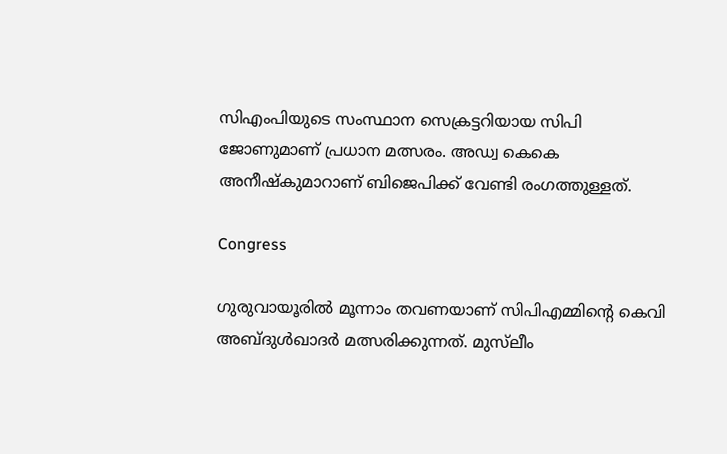സിഎംപിയുടെ സംസ്ഥാന സെക്രട്ടറിയായ സിപി ജോണുമാണ് പ്രധാന മത്സരം. അഡ്വ കെകെ അനീഷ്‌കുമാറാണ് ബിജെപിക്ക് വേണ്ടി രംഗത്തുള്ളത്.

Congress

ഗുരുവായൂരില്‍ മൂന്നാം തവണയാണ് സിപിഎമ്മിന്റെ കെവി അബ്ദുള്‍ഖാദര്‍ മത്സരിക്കുന്നത്. മുസ്‌ലീം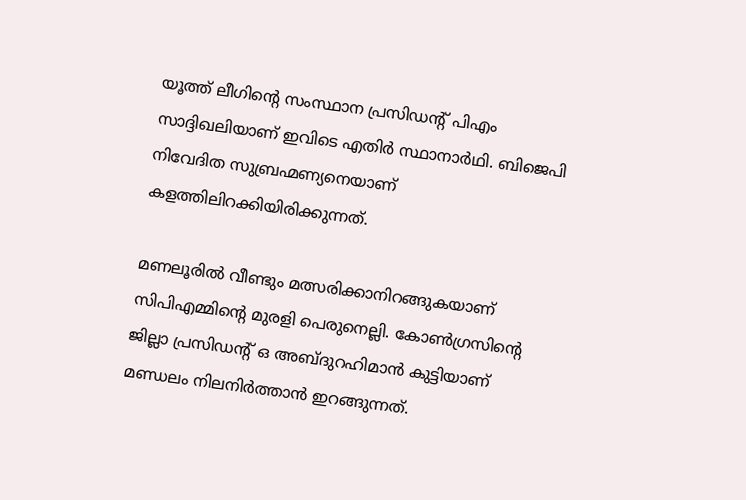യൂത്ത് ലീഗിന്റെ സംസ്ഥാന പ്രസിഡന്റ് പിഎം സാദ്ദിഖലിയാണ് ഇവിടെ എതിര്‍ സ്ഥാനാര്‍ഥി. ബിജെപി നിവേദിത സുബ്രഹ്മണ്യനെയാണ് കളത്തിലിറക്കിയിരിക്കുന്നത്.

മണലൂരില്‍ വീണ്ടും മത്സരിക്കാനിറങ്ങുകയാണ് സിപിഎമ്മിന്റെ മുരളി പെരുനെല്ലി. കോണ്‍ഗ്രസിന്റെ ജില്ലാ പ്രസിഡന്റ് ഒ അബ്ദുറഹിമാന്‍ കുട്ടിയാണ് മണ്ഡലം നിലനിര്‍ത്താന്‍ ഇറങ്ങുന്നത്.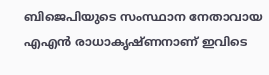ബിജെപിയുടെ സംസ്ഥാന നേതാവായ എഎന്‍ രാധാകൃഷ്ണനാണ് ഇവിടെ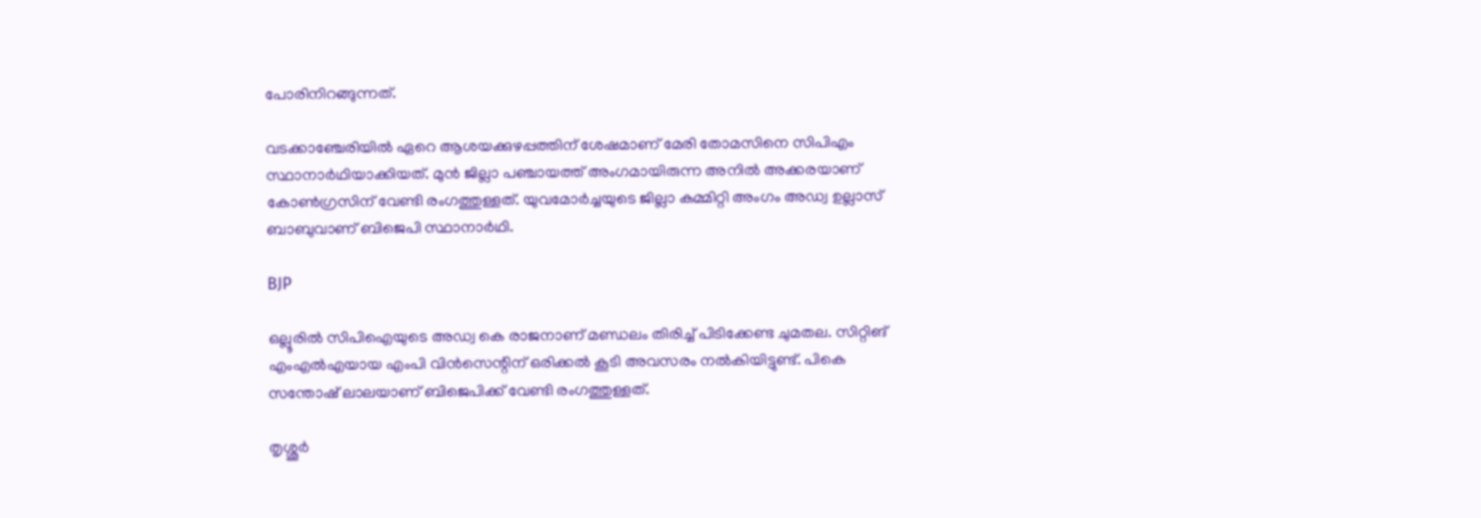പോരിനിറങ്ങുന്നത്.

വടക്കാഞ്ചേരിയില്‍ ഏറെ ആശയക്കുഴപ്പത്തിന് ശേഷമാണ് മേരി തോമസിനെ സിപിഎം സ്ഥാനാര്‍ഥിയാക്കിയത്. മുന്‍ ജില്ലാ പഞ്ചായത്ത് അംഗമായിരുന്ന അനില്‍ അക്കരയാണ് കോണ്‍ഗ്രസിന് വേണ്ടി രംഗത്തുള്ളത്. യുവമോര്‍ച്ചയുടെ ജില്ലാ കമ്മിറ്റി അംഗം അഡ്വ ഉല്ലാസ് ബാബുവാണ് ബിജെപി സ്ഥാനാര്‍ഥി.

BJP

ഒല്ലൂരില്‍ സിപിഐയുടെ അഡ്വ കെ രാജനാണ് മണ്ഡലം തിരിച്ച് പിടിക്കേണ്ട ചുമതല. സിറ്റിങ് എംഎല്‍എയായ എംപി വിന്‍സെന്റിന് ഒരിക്കല്‍ കൂടി അവസരം നല്‍കിയിട്ടുണ്ട്. പികെ സന്തോഷ് ലാലയാണ് ബിജെപിക്ക് വേണ്ടി രംഗത്തുള്ളത്.

തൃശ്ശൂര്‍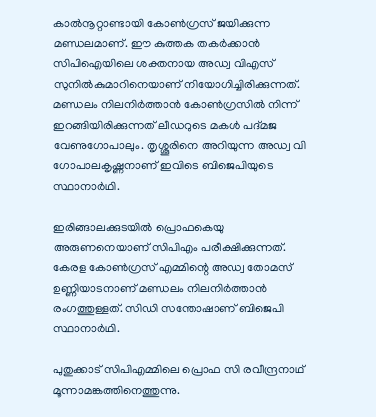കാല്‍നൂറ്റാണ്ടായി കോണ്‍ഗ്രസ് ജയിക്കുന്ന മണ്ഡലമാണ്. ഈ കുത്തക തകര്‍ക്കാന്‍ സിപിഐയിലെ ശക്തനായ അഡ്വ വിഎസ് സുനില്‍കുമാറിനെയാണ് നിയോഗിച്ചിരിക്കുന്നത്. മണ്ഡലം നിലനിര്‍ത്താന്‍ കോണ്‍ഗ്രസില്‍ നിന്ന് ഇറങ്ങിയിരിക്കുന്നത് ലീഡറുടെ മകള്‍ പദ്മജ വേണുഗോപാലും. തൃശ്ശൂരിനെ അറിയുന്ന അഡ്വ വി ഗോപാലകൃഷ്ണനാണ് ഇവിടെ ബിജെപിയുടെ സ്ഥാനാര്‍ഥി.

ഇരിങ്ങാലക്കുടയില്‍ പ്രൊഫകെയു അരുണനെയാണ് സിപിഎം പരീക്ഷിക്കുന്നത്. കേരള കോണ്‍ഗ്രസ് എമ്മിന്റെ അഡ്വ തോമസ് ഉണ്ണിയാടനാണ് മണ്ഡലം നിലനിര്‍ത്താന്‍ രംഗത്തുള്ളത്. സിഡി സന്തോഷാണ് ബിജെപി സ്ഥാനാര്‍ഥി.

പുതുക്കാട് സിപിഎമ്മിലെ പ്രൊഫ സി രവീന്ദ്രനാഥ് മൂന്നാമങ്കത്തിനെത്തുന്നു.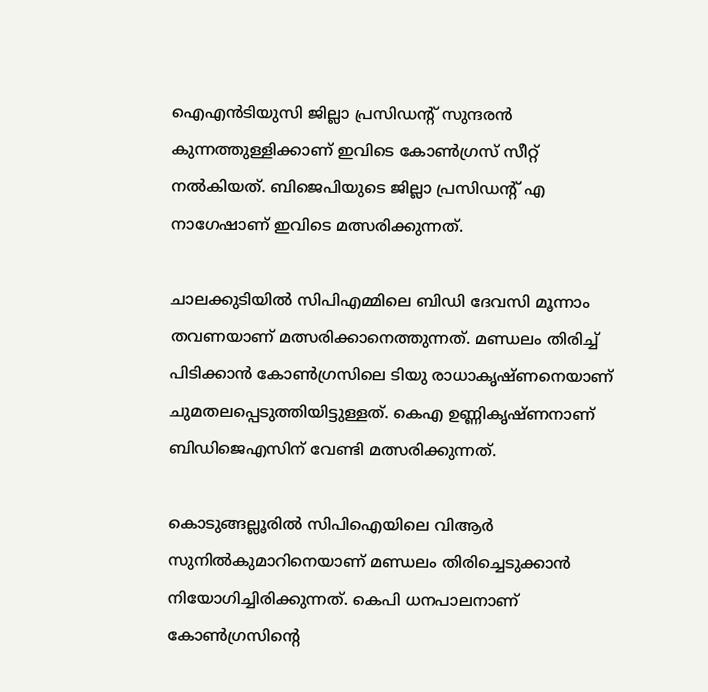ഐഎന്‍ടിയുസി ജില്ലാ പ്രസിഡന്റ് സുന്ദരന്‍ കുന്നത്തുള്ളിക്കാണ് ഇവിടെ കോണ്‍ഗ്രസ് സീറ്റ് നല്‍കിയത്. ബിജെപിയുടെ ജില്ലാ പ്രസിഡന്റ് എ നാഗേഷാണ് ഇവിടെ മത്സരിക്കുന്നത്.

ചാലക്കുടിയില്‍ സിപിഎമ്മിലെ ബിഡി ദേവസി മൂന്നാം തവണയാണ് മത്സരിക്കാനെത്തുന്നത്. മണ്ഡലം തിരിച്ച് പിടിക്കാന്‍ കോണ്‍ഗ്രസിലെ ടിയു രാധാകൃഷ്ണനെയാണ് ചുമതലപ്പെടുത്തിയിട്ടുള്ളത്. കെഎ ഉണ്ണികൃഷ്ണനാണ് ബിഡിജെഎസിന് വേണ്ടി മത്സരിക്കുന്നത്.

കൊടുങ്ങല്ലൂരില്‍ സിപിഐയിലെ വിആര്‍ സുനില്‍കുമാറിനെയാണ് മണ്ഡലം തിരിച്ചെടുക്കാന്‍ നിയോഗിച്ചിരിക്കുന്നത്. കെപി ധനപാലനാണ് കോണ്‍ഗ്രസിന്റെ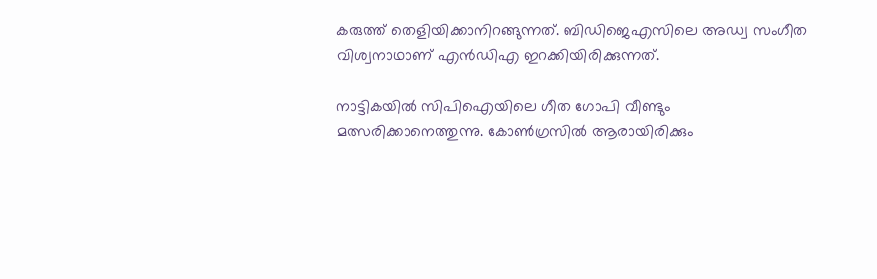കരുത്ത് തെളിയിക്കാനിറങ്ങുന്നത്. ബിഡിജെഎസിലെ അഡ്വ സംഗീത വിശ്വനാഥാണ് എന്‍ഡിഎ ഇറക്കിയിരിക്കുന്നത്.

നാട്ടികയില്‍ സിപിഐയിലെ ഗീത ഗോപി വീണ്ടും മത്സരിക്കാനെത്തുന്നു. കോണ്‍ഗ്രസില്‍ ആരായിരിക്കും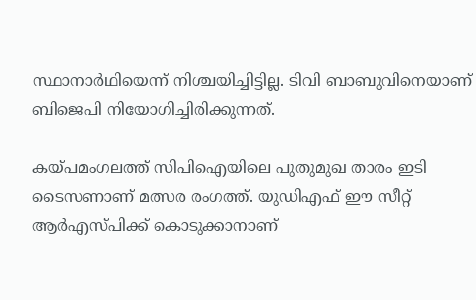സ്ഥാനാര്‍ഥിയെന്ന് നിശ്ചയിച്ചിട്ടില്ല. ടിവി ബാബുവിനെയാണ് ബിജെപി നിയോഗിച്ചിരിക്കുന്നത്.

കയ്പമംഗലത്ത് സിപിഐയിലെ പുതുമുഖ താരം ഇടി ടൈസണാണ് മത്സര രംഗത്ത്. യുഡിഎഫ് ഈ സീറ്റ് ആര്‍എസ്പിക്ക് കൊടുക്കാനാണ്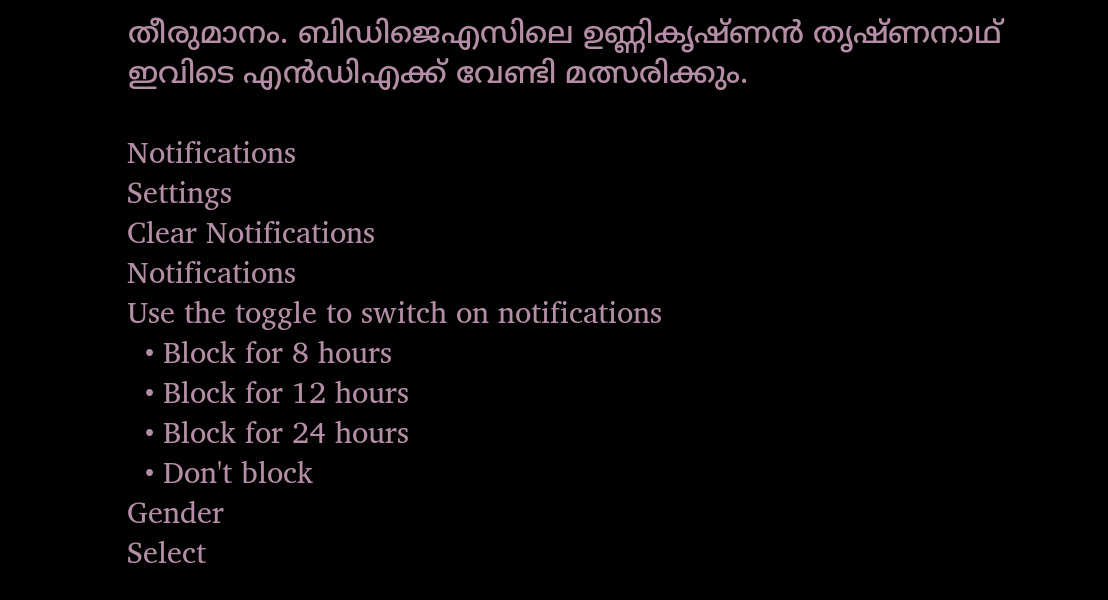തീരുമാനം. ബിഡിജെഎസിലെ ഉണ്ണികൃഷ്ണന്‍ തൃഷ്ണനാഥ് ഇവിടെ എന്‍ഡിഎക്ക് വേണ്ടി മത്സരിക്കും.

Notifications
Settings
Clear Notifications
Notifications
Use the toggle to switch on notifications
  • Block for 8 hours
  • Block for 12 hours
  • Block for 24 hours
  • Don't block
Gender
Select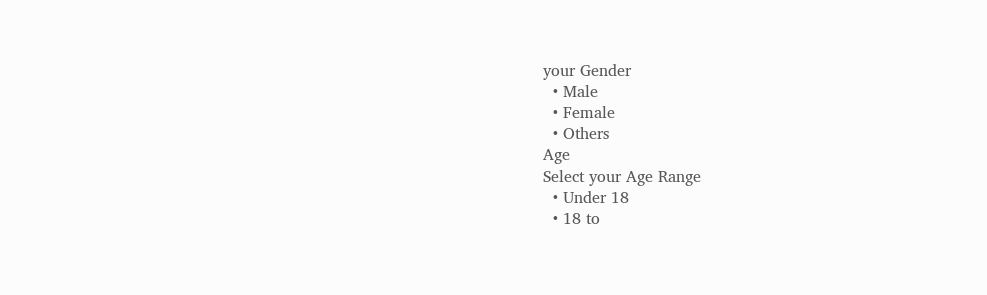your Gender
  • Male
  • Female
  • Others
Age
Select your Age Range
  • Under 18
  • 18 to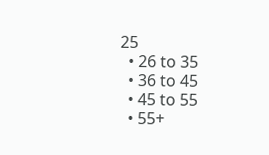25
  • 26 to 35
  • 36 to 45
  • 45 to 55
  • 55+